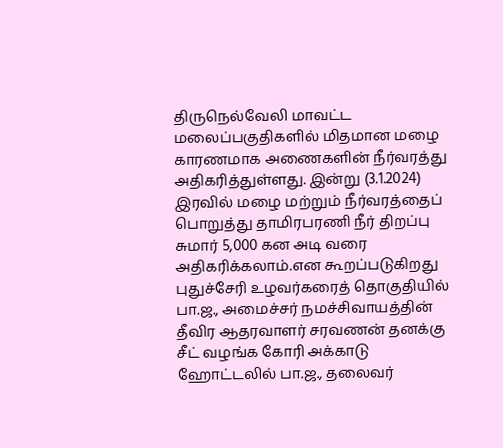திருநெல்வேலி மாவட்ட மலைப்பகுதிகளில் மிதமான மழை காரணமாக அணைகளின் நீர்வரத்து அதிகரித்துள்ளது. இன்று (3.1.2024) இரவில் மழை மற்றும் நீர்வரத்தைப் பொறுத்து தாமிரபரணி நீர் திறப்பு சுமார் 5,000 கன அடி வரை அதிகரிக்கலாம்.என கூறப்படுகிறது
புதுச்சேரி உழவர்கரைத் தொகுதியில் பா.ஜ., அமைச்சர் நமச்சிவாயத்தின் தீவிர ஆதரவாளர் சரவணன் தனக்கு சீட் வழங்க கோரி அக்காடு ஹோட்டலில் பா.ஜ., தலைவர்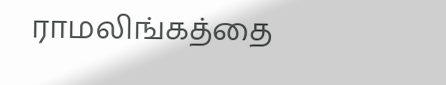ராமலிங்கத்தை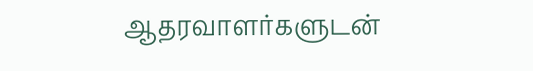ஆதரவாளர்களுடன்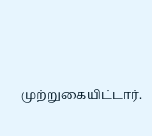முற்றுகையிட்டார்.